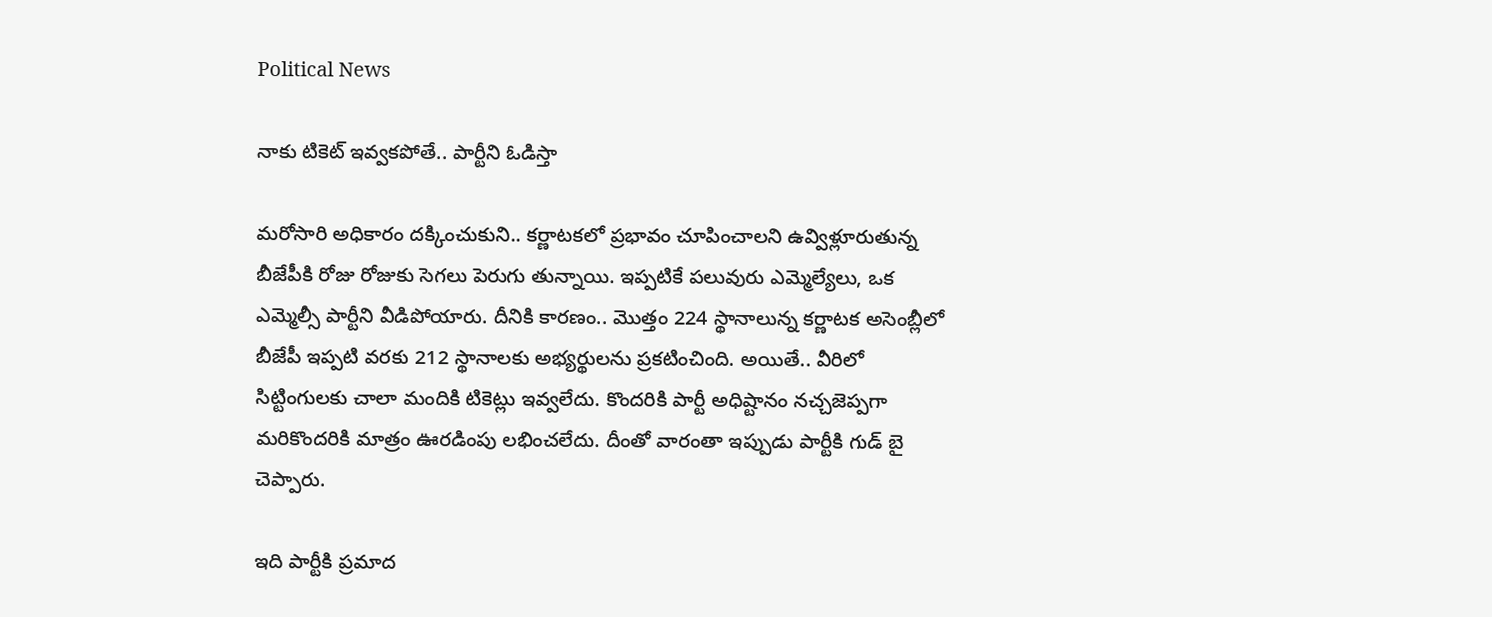Political News

నాకు టికెట్ ఇవ్వ‌క‌పోతే.. పార్టీని ఓడిస్తా

మ‌రోసారి అధికారం ద‌క్కించుకుని.. క‌ర్ణాట‌క‌లో ప్ర‌భావం చూపించాల‌ని ఉవ్విళ్లూరుతున్న బీజేపీకి రోజు రోజుకు సెగ‌లు పెరుగు తున్నాయి. ఇప్ప‌టికే ప‌లువురు ఎమ్మెల్యేలు, ఒక ఎమ్మెల్సీ పార్టీని వీడిపోయారు. దీనికి కార‌ణం.. మొత్తం 224 స్థానాలున్న క‌ర్ణాట‌క అసెంబ్లీలో బీజేపీ ఇప్ప‌టి వ‌ర‌కు 212 స్థానాల‌కు అభ్య‌ర్థుల‌ను ప్ర‌క‌టించింది. అయితే.. వీరిలో సిట్టింగుల‌కు చాలా మందికి టికెట్లు ఇవ్వ‌లేదు. కొంద‌రికి పార్టీ అధిష్టానం న‌చ్చ‌జెప్ప‌గా మ‌రికొంద‌రికి మాత్రం ఊర‌డింపు ల‌భించ‌లేదు. దీంతో వారంతా ఇప్పుడు పార్టీకి గుడ్ బై చెప్పారు.

ఇది పార్టీకి ప్ర‌మాద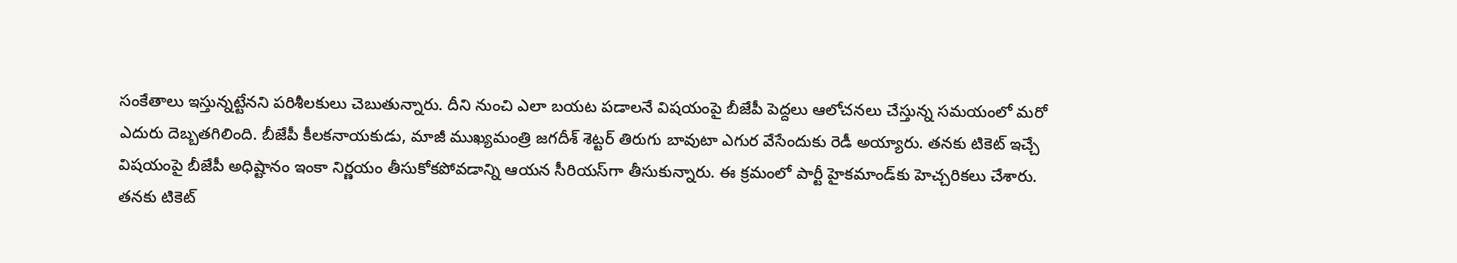సంకేతాలు ఇస్తున్న‌ట్టేన‌ని ప‌రిశీల‌కులు చెబుతున్నారు. దీని నుంచి ఎలా బ‌య‌ట ప‌డాల‌నే విష‌యంపై బీజేపీ పెద్ద‌లు ఆలోచ‌న‌లు చేస్తున్న స‌మ‌యంలో మ‌రో ఎదురు దెబ్బ‌తగిలింది. బీజేపీ కీల‌క‌నాయ‌కుడు, మాజీ ముఖ్యమంత్రి జగదీశ్‌ శెట్టర్ తిరుగు బావుటా ఎగుర వేసేందుకు రెడీ అయ్యారు. త‌న‌కు టికెట్ ఇచ్చే విష‌యంపై బీజేపీ అధిష్టానం ఇంకా నిర్ణ‌యం తీసుకోక‌పోవ‌డాన్ని ఆయ‌న సీరియ‌స్‌గా తీసుకున్నారు. ఈ క్ర‌మంలో పార్టీ హైకమాండ్‌కు హెచ్చరికలు చేశారు. తనకు టికెట్‌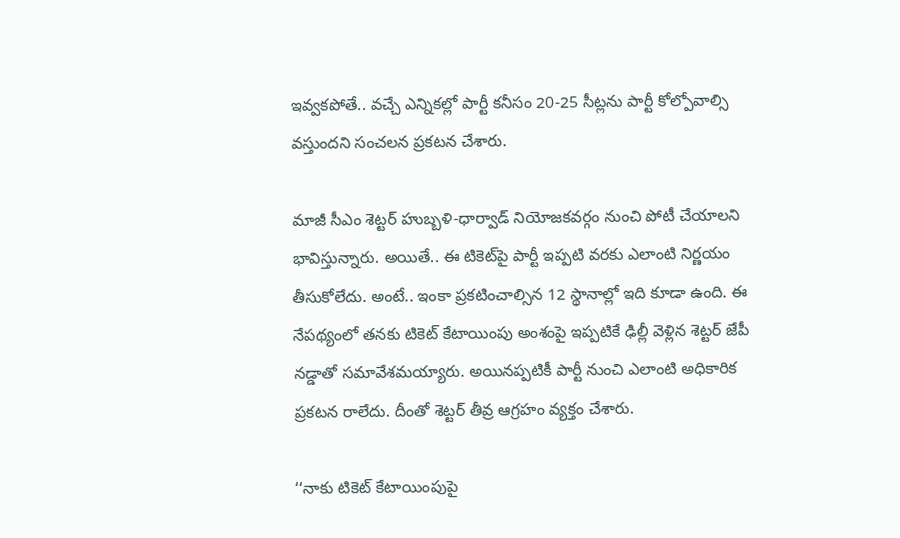ఇవ్వకపోతే.. వచ్చే ఎన్నికల్లో పార్టీ కనీసం 20-25 సీట్లను పార్టీ కోల్పోవాల్సి వస్తుందని సంచ‌ల‌న ప్ర‌క‌ట‌న చేశారు.

మాజీ సీఎం శెట్టర్‌ హుబ్బళి-ధార్వాడ్‌ నియోజకవర్గం నుంచి పోటీ చేయాల‌ని భావిస్తున్నారు. అయితే.. ఈ టికెట్‌పై పార్టీ ఇప్ప‌టి వ‌ర‌కు ఎలాంటి నిర్ణ‌యం తీసుకోలేదు. అంటే.. ఇంకా ప్ర‌క‌టించాల్సిన 12 స్థానాల్లో ఇది కూడా ఉంది. ఈ నేపథ్యంలో తనకు టికెట్‌ కేటాయింపు అంశంపై ఇప్పటికే ఢిల్లీ వెళ్లిన శెట్టర్‌ జేపీ నడ్డాతో సమావేశమయ్యారు. అయినప్పటికీ పార్టీ నుంచి ఎలాంటి అధికారిక ప్రకటన రాలేదు. దీంతో శెట్ట‌ర్ తీవ్ర ఆగ్ర‌హం వ్య‌క్తం చేశారు.

‘‘నాకు టికెట్‌ కేటాయింపుపై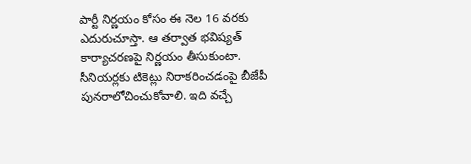పార్టీ నిర్ణయం కోసం ఈ నెల‌ 16 వరకు ఎదురుచూస్తా. ఆ తర్వాత భవిష్యత్‌ కార్యాచరణపై నిర్ణయం తీసుకుంటా. సీనియర్లకు టికెట్లు నిరాకరించడంపై బీజేపీ పునరాలోచించుకోవాలి. ఇది వచ్చే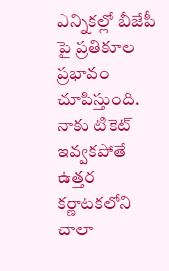ఎన్నికల్లో బీజేపీ పై ప్రతికూల ప్రభావం చూపిస్తుంది. నాకు టికెట్‌ ఇవ్వకపోతే ఉత్తర కర్ణాటకలోని చాలా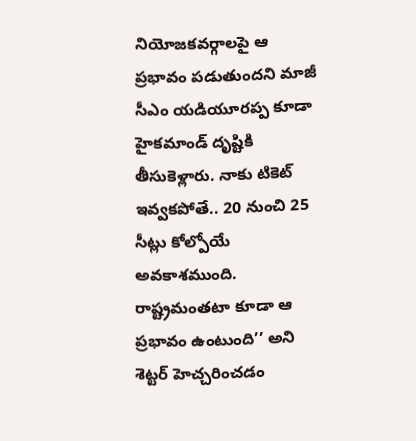నియోజకవర్గాలపై ఆ ప్రభావం పడుతుందని మాజీ సీఎం యడియూరప్ప కూడా హైకమాండ్‌ దృష్టికి తీసుకెళ్లారు. నాకు టికెట్‌ ఇవ్వకపోతే.. 20 నుంచి 25 సీట్లు కోల్పోయే అవకాశముంది. రాష్ట్రమంతటా కూడా ఆ ప్రభావం ఉంటుంది’’ అని శెట్ట‌ర్ హెచ్చ‌రించ‌డం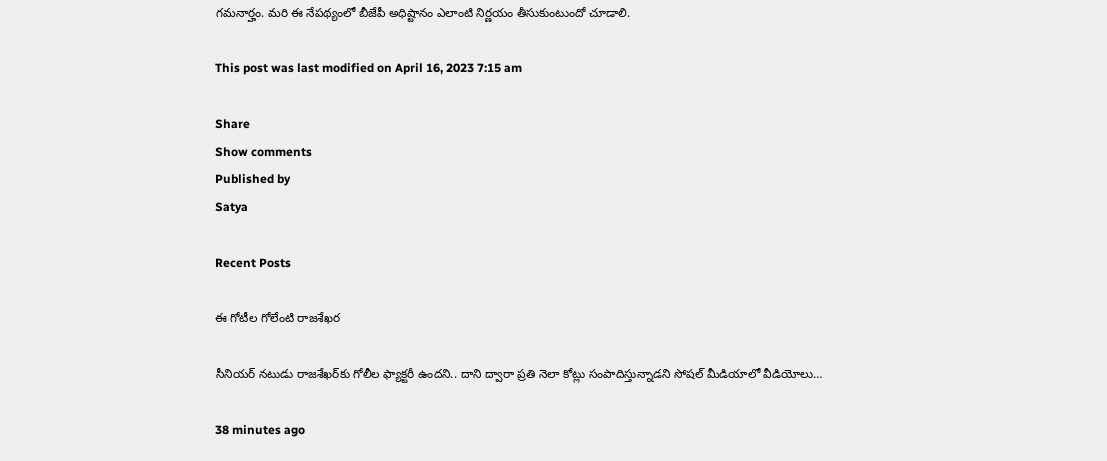గ‌మ‌నార్హం. మ‌రి ఈ నేప‌థ్యంలో బీజేపీ అధిష్టానం ఎలాంటి నిర్ణ‌యం తీసుకుంటుందో చూడాలి.

This post was last modified on April 16, 2023 7:15 am

Share
Show comments
Published by
Satya

Recent Posts

ఈ గోటీల గోలేంటి రాజశేఖర

సీనియర్ నటుడు రాజశేఖర్‌కు గోలీల ఫ్యాక్టరీ ఉందని.. దాని ద్వారా ప్రతి నెలా కోట్లు సంపాదిస్తున్నాడని సోషల్ మీడియాలో వీడియోలు…

38 minutes ago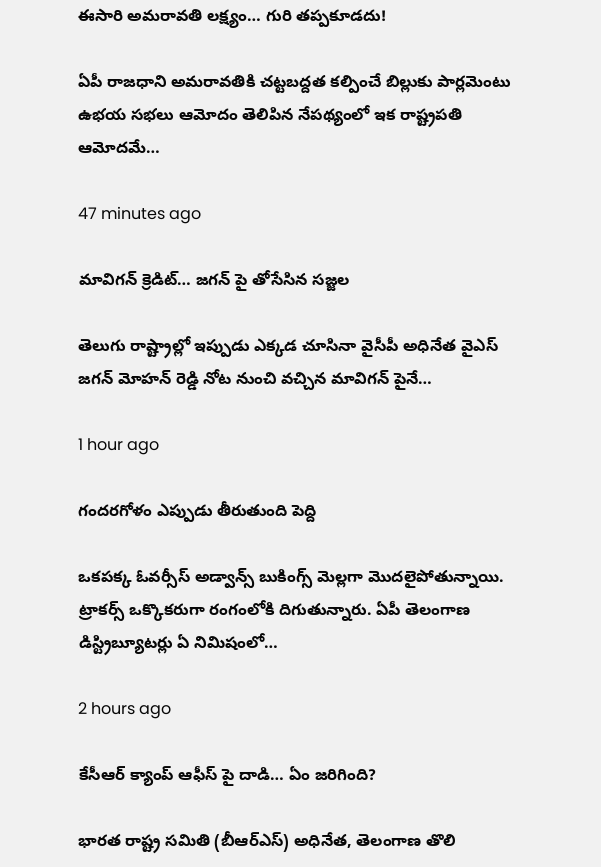ఈసారి అమరావతి లక్ష్యం… గురి తప్పకూడదు!

ఏపీ రాజ‌ధాని అమ‌రావ‌తికి చ‌ట్ట‌బ‌ద్ద‌త క‌ల్పించే బిల్లుకు పార్ల‌మెంటు ఉభ‌య స‌భ‌లు ఆమోదం తెలిపిన నేప‌థ్యంలో ఇక రాష్ట్ర‌ప‌తి ఆమోద‌మే…

47 minutes ago

మావిగన్ క్రెడిట్… జగన్ పై తోసేసిన సజ్జల

తెలుగు రాష్ట్రాల్లో ఇప్పుడు ఎక్కడ చూసినా వైసీపీ అధినేత వైఎస్ జగన్ మోహన్ రెడ్డి నోట నుంచి వచ్చిన మావిగన్ పైనే…

1 hour ago

గందరగోళం ఎప్పుడు తీరుతుంది పెద్ది

ఒకపక్క ఓవర్సీస్ అడ్వాన్స్ బుకింగ్స్ మెల్లగా మొదలైపోతున్నాయి. ట్రాకర్స్ ఒక్కొకరుగా రంగంలోకి దిగుతున్నారు. ఏపీ తెలంగాణ డిస్ట్రిబ్యూటర్లు ఏ నిమిషంలో…

2 hours ago

కేసీఆర్ క్యాంప్ ఆఫీస్ పై దాడి… ఏం జరిగింది?

భారత రాష్ట్ర సమితి (బీఆర్ఎస్) అధినేత, తెలంగాణ తొలి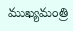ముఖ్యమంత్రి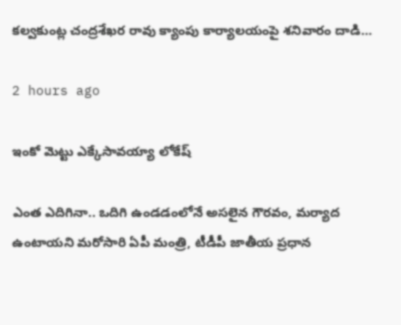కల్వకుంట్ల చంద్రశేఖర రావు క్యాంపు కార్యాలయంపై శనివారం దాడి…

2 hours ago

ఇంకో మెట్టు ఎక్కేసావయ్యా లోకేష్

ఎంత ఎదిగినా.. ఒదిగి ఉండ‌డంలోనే అస‌లైన గౌర‌వం, మ‌ర్యాద ఉంటాయ‌ని మ‌రోసారి ఏపీ మంత్రి, టీడీపీ జాతీయ ప్ర‌ధాన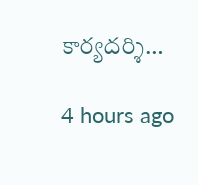కార్య‌ద‌ర్శి…

4 hours ago